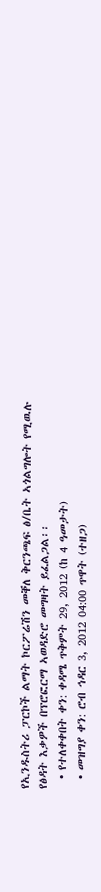የኢንዱስትሪ ፓርኮች ልማት ኮርፖሬሽን መቐለ ቅርንጫፍ ፅ/ቤት ኣጎልግሎት የሚዉሉ የፅዳት እቃዎች በፕሮፎርማ ኣወዳድሮ መግዛት ይፈልጋል፡፡
  • የተለቀቀበት ቀን: ቀዳሜ ጥቅምት 29, 2012 (ከ 4 ዓመታት)
  • መዝግያ ቀን: ሮብ ኅዳር 3, 2012 04:00 ጥዋት (ተዘጋ)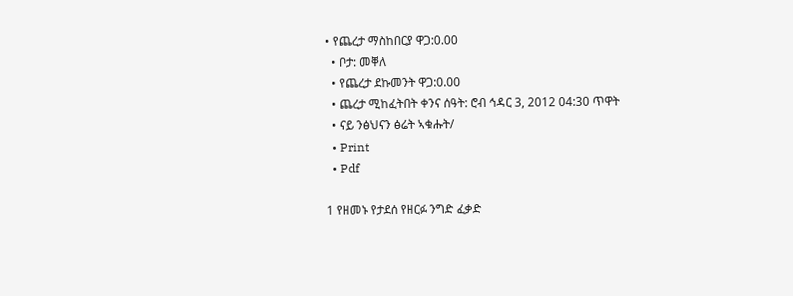• የጨረታ ማስከበርያ ዋጋ:0.00
  • ቦታ: መቐለ
  • የጨረታ ደኩመንት ዋጋ:0.00
  • ጨረታ ሚከፈትበት ቀንና ሰዓት: ሮብ ኅዳር 3, 2012 04:30 ጥዋት
  • ናይ ንፅህናን ፅሬት ኣቁሑት/
  • Print
  • Pdf

1 የዘመኑ የታደሰ የዘርፉ ንግድ ፈቃድ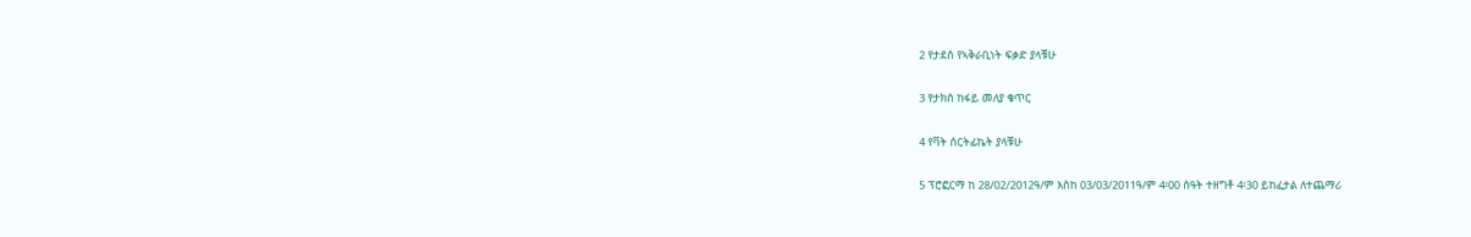2 የታደሰ የኣቅራቢነት ፍቃድ ያላቹሁ

3 የታክስ ከፋይ መለያ ቁጥር

4 የቫት ሰርትፊኬት ያላቹሁ

5 ፕሮፎርማ ከ 28/02/2012ዓ/ም እስከ 03/03/2011ዓ/ም 4፡00 ሰዓት ተዘግቶ 4፡30 ይከፈታል ለተጨማሪ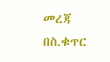መረጃ በስ.ቁጥር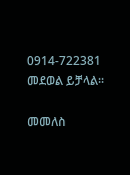0914-722381 መደወል ይቻላል፡፡

መመለስ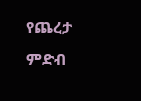የጨረታ ምድብ